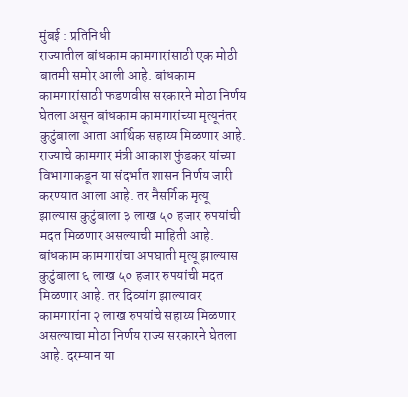मुंबई : प्रतिनिधी
राज्यातील बांधकाम कामगारांसाठी एक मोठी बातमी समोर आली आहे. बांधकाम कामगारांसाठी फडणवीस सरकारने मोठा निर्णय घेतला असून बांधकाम कामगारांच्या मृत्यूनंतर कुटुंबाला आता आर्थिक सहाय्य मिळणार आहे. राज्याचे कामगार मंत्री आकाश फुंडकर यांच्या विभागाकडून या संदर्भात शासन निर्णय जारी करण्यात आला आहे. तर नैसर्गिक मृत्यू झाल्यास कुटुंबाला ३ लाख ५० हजार रुपयांची मदत मिळणार असल्याची माहिती आहे.
बांधकाम कामगारांचा अपघाती मृत्यू झाल्यास कुटुंबाला ६ लाख ५० हजार रुपयांची मदत मिळणार आहे. तर दिव्यांग झाल्यावर कामगारांना २ लाख रुपयांचे सहाय्य मिळणार असल्याचा मोठा निर्णय राज्य सरकारने घेतला आहे. दरम्यान या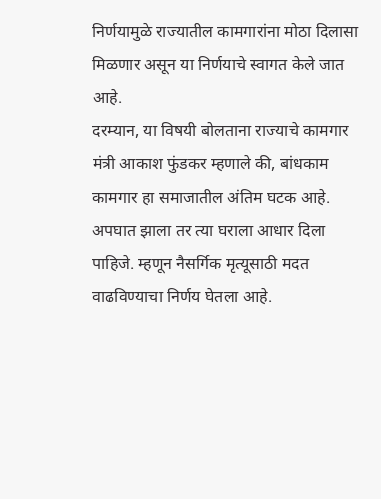निर्णयामुळे राज्यातील कामगारांना मोठा दिलासा मिळणार असून या निर्णयाचे स्वागत केले जात आहे.
दरम्यान, या विषयी बोलताना राज्याचे कामगार मंत्री आकाश फुंडकर म्हणाले की, बांधकाम कामगार हा समाजातील अंतिम घटक आहे. अपघात झाला तर त्या घराला आधार दिला पाहिजे. म्हणून नैसर्गिक मृत्यूसाठी मदत वाढविण्याचा निर्णय घेतला आहे.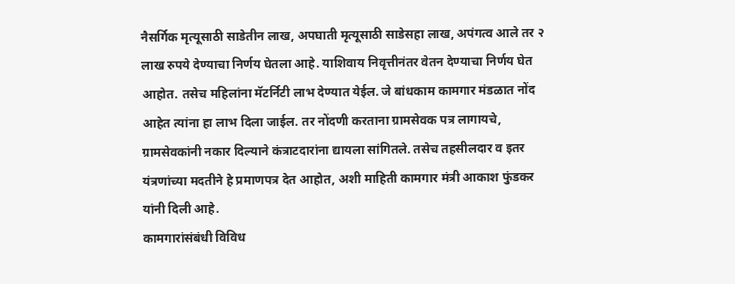नैसर्गिक मृत्यूसाठी साडेतीन लाख, अपघाती मृत्यूसाठी साडेसहा लाख, अपंगत्व आले तर २ लाख रुपये देण्याचा निर्णय घेतला आहे. याशिवाय निवृत्तीनंतर वेतन देण्याचा निर्णय घेत आहोत. तसेच महिलांना मॅटर्निटी लाभ देण्यात येईल. जे बांधकाम कामगार मंडळात नोंद आहेत त्यांना हा लाभ दिला जाईल. तर नोंदणी करताना ग्रामसेवक पत्र लागायचे, ग्रामसेवकांनी नकार दिल्याने कंत्राटदारांना द्यायला सांगितले. तसेच तहसीलदार व इतर यंत्रणांच्या मदतीने हे प्रमाणपत्र देत आहोत, अशी माहिती कामगार मंत्री आकाश फुंडकर यांनी दिली आहे.
कामगारांसंबंधी विविध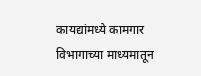कायद्यांमध्ये कामगार विभागाच्या माध्यमातून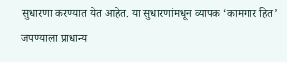सुधारणा करण्यात येत आहेत. या सुधारणांमधून व्यापक ‘कामगार हित’ जपण्याला प्राधान्य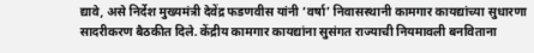द्यावे, असे निर्देश मुख्यमंत्री देवेंद्र फडणवीस यांनी ‘वर्षा’ निवासस्थानी कामगार कायद्यांच्या सुधारणा सादरीकरण बैठकीत दिले. केंद्रीय कामगार कायद्यांना सुसंगत राज्याची नियमावली बनविताना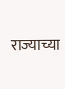राज्याच्या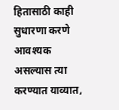हितासाठी काही सुधारणा करणे आवश्यक असल्यास त्या करण्यात याव्यात,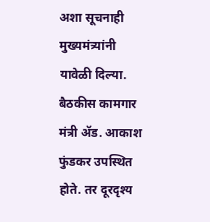अशा सूचनाही मुख्यमंत्र्यांनी यावेळी दिल्या. बैठकीस कामगार मंत्री ॲड. आकाश फुंडकर उपस्थित होते. तर दूरदृश्य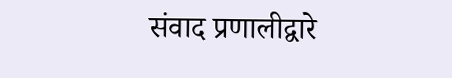संवाद प्रणालीद्वारे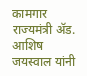कामगार राज्यमंत्री ॲड. आशिष जयस्वाल यांनी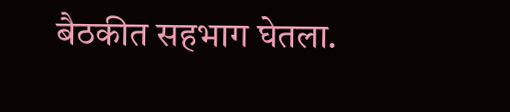बैठकीत सहभाग घेतला.